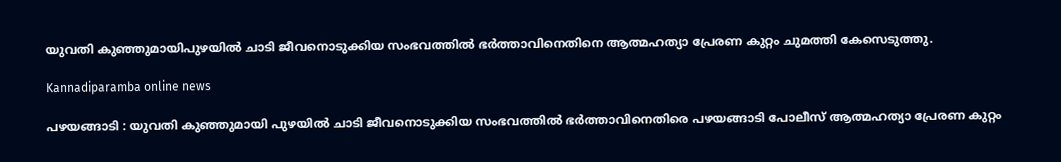യുവതി കുഞ്ഞുമായിപുഴയിൽ ചാടി ജീവനൊടുക്കിയ സംഭവത്തിൽ ഭർത്താവിനെതിനെ ആത്മഹത്യാ പ്രേരണ കുറ്റം ചുമത്തി കേസെടുത്തു.

Kannadiparamba online news

പഴയങ്ങാടി : യുവതി കുഞ്ഞുമായി പുഴയിൽ ചാടി ജീവനൊടുക്കിയ സംഭവത്തിൽ ഭർത്താവിനെതിരെ പഴയങ്ങാടി പോലീസ് ആത്മഹത്യാ പ്രേരണ കുറ്റം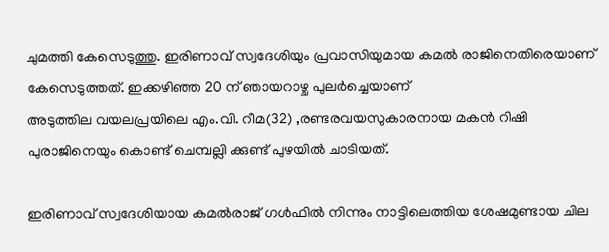ചുമത്തി കേസെടുത്തു. ഇരിണാവ് സ്വദേശിയും പ്രവാസിയുമായ കമൽ രാജിനെതിരെയാണ് കേസെടുത്തത്. ഇക്കഴിഞ്ഞ 20 ന് ഞായറാഴ്ച പുലർച്ചെയാണ്
അടുത്തില വയലപ്രയിലെ എം.വി. റീമ(32) ,രണ്ടരവയസുകാരനായ മകൻ റിഷി പുരാജിനെയും കൊണ്ട് ചെമ്പല്ലി ക്കുണ്ട് പുഴയിൽ ചാടിയത്.

ഇരിണാവ് സ്വദേശിയായ കമൽരാജ് ഗൾഫിൽ നിന്നും നാട്ടിലെത്തിയ ശേഷമുണ്ടായ ചില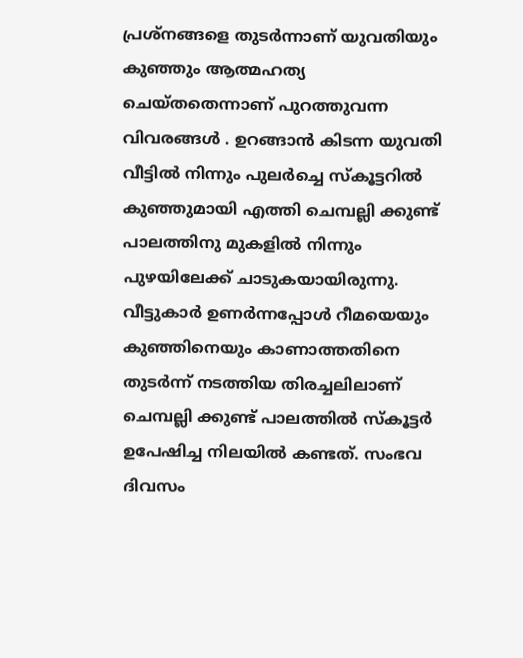പ്രശ്നങ്ങളെ തുടർന്നാണ് യുവതിയും കുഞ്ഞും ആത്മഹത്യ ചെയ്തതെന്നാണ് പുറത്തുവന്ന വിവരങ്ങൾ . ഉറങ്ങാൻ കിടന്ന യുവതി
വീട്ടിൽ നിന്നും പുലർച്ചെ സ്കൂട്ടറിൽ കുഞ്ഞുമായി എത്തി ചെമ്പല്ലി ക്കുണ്ട് പാലത്തിനു മുകളിൽ നിന്നും പുഴയിലേക്ക് ചാടുകയായിരുന്നു. വീട്ടുകാർ ഉണർന്നപ്പോൾ റീമയെയും കുഞ്ഞിനെയും കാണാത്തതിനെ തുടർന്ന് നടത്തിയ തിരച്ചലിലാണ് ചെമ്പല്ലി ക്കുണ്ട് പാലത്തിൽ സ്കൂട്ടർ ഉപേഷിച്ച നിലയിൽ കണ്ടത്. സംഭവ ദിവസം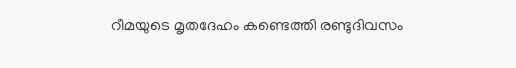റീമയുടെ മൃതദേഹം കണ്ടെത്തി രണ്ടുദിവസം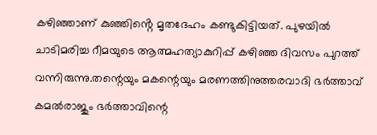കഴിഞ്ഞാണ് കുഞ്ഞിൻ്റെ മൃതദേഹം കണ്ടുകിട്ടിയത്. പുഴയില്‍ ചാടിമരിച്ച റീമയുടെ ആത്മഹത്യാകുറിപ്പ് കഴിഞ്ഞ ദിവസം പുറത്ത് വന്നിരുന്നു.തന്റെയും മകന്റെയും മരണത്തിനുത്തരവാദി ഭർത്താവ് കമല്‍രാജും ഭർത്താവിന്റെ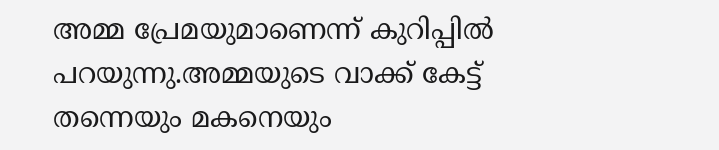അമ്മ പ്രേമയുമാണെന്ന് കുറിപ്പില്‍ പറയുന്നു.അമ്മയുടെ വാക്ക് കേട്ട് തന്നെയും മകനെയും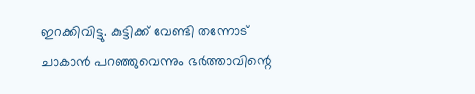ഇറക്കിവിട്ടു. കുട്ടിക്ക് വേണ്ടി തന്നോട് ചാകാൻ പറഞ്ഞുവെന്നും ഭർത്താവിന്റെ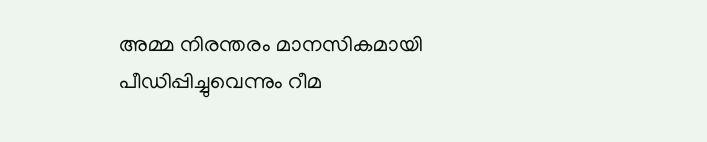അമ്മ നിരന്തരം മാനസികമായി പീഡിപ്പിച്ചുവെന്നും റീമ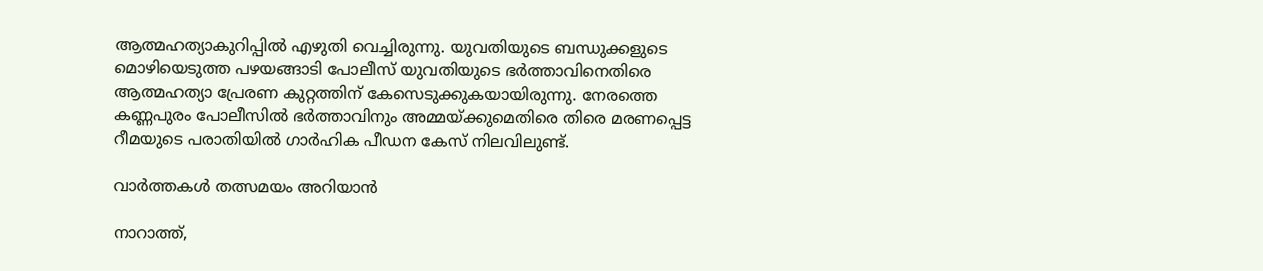ആത്മഹത്യാകുറിപ്പില്‍ എഴുതി വെച്ചിരുന്നു. യുവതിയുടെ ബന്ധുക്കളുടെ മൊഴിയെടുത്ത പഴയങ്ങാടി പോലീസ് യുവതിയുടെ ഭർത്താവിനെതിരെ ആത്മഹത്യാ പ്രേരണ കുറ്റത്തിന് കേസെടുക്കുകയായിരുന്നു. നേരത്തെ കണ്ണപുരം പോലീസിൽ ഭർത്താവിനും അമ്മയ്ക്കുമെതിരെ തിരെ മരണപ്പെട്ട റീമയുടെ പരാതിയിൽ ഗാർഹിക പീഡന കേസ് നിലവിലുണ്ട്.

വാർത്തകൾ തത്സമയം അറിയാൻ

നാറാത്ത്,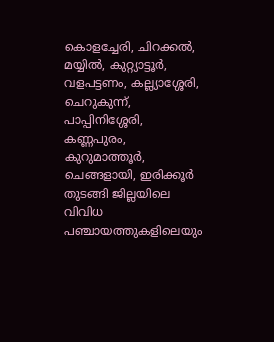കൊളച്ചേരി, ചിറക്കൽ, മയ്യിൽ, കുറ്റ്യാട്ടൂർ, വളപട്ടണം, കല്ല്യാശ്ശേരി, ചെറുകുന്ന്, പാപ്പിനിശ്ശേരി, കണ്ണപുരം, കുറുമാത്തൂർ, ചെങ്ങളായി, ഇരിക്കൂർ തുടങ്ങി ജില്ലയിലെ വിവിധ പഞ്ചായത്തുകളിലെയും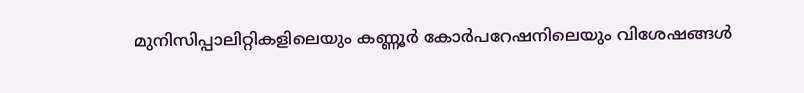മുനിസിപ്പാലിറ്റികളിലെയും കണ്ണൂർ കോർപറേഷനിലെയും വിശേഷങ്ങൾ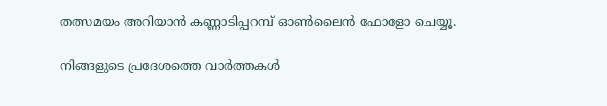തത്സമയം അറിയാൻ കണ്ണാടിപ്പറമ്പ് ഓൺലൈൻ ഫോളോ ചെയ്യൂ.

നിങ്ങളുടെ പ്രദേശത്തെ വാർത്തകൾ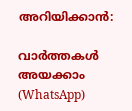അറിയിക്കാൻ:

വാർത്തകൾ അയക്കാം (WhatsApp)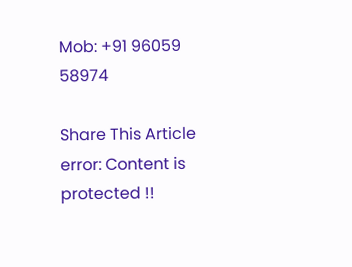Mob: +91 96059 58974

Share This Article
error: Content is protected !!